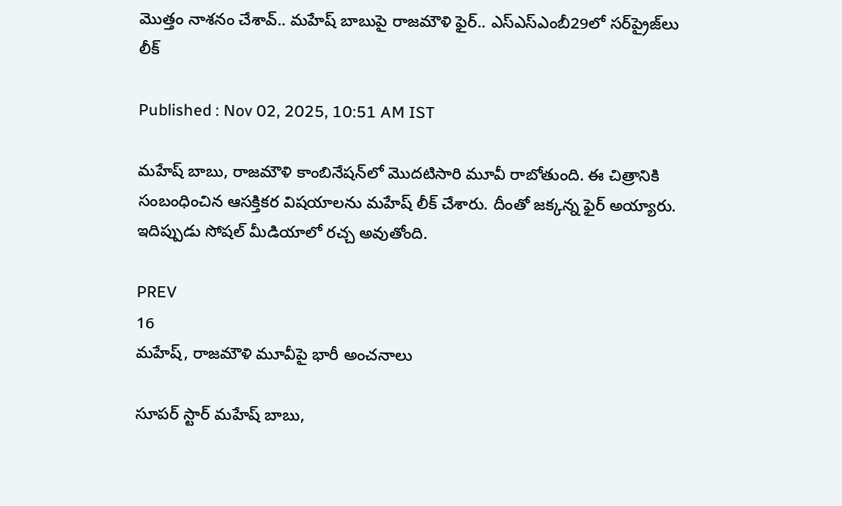మొత్తం నాశనం చేశావ్.. మహేష్‌ బాబుపై రాజమౌళి ఫైర్‌.. ఎస్‌ఎస్‌ఎంబీ29లో సర్‌ప్రైజ్‌లు లీక్‌

Published : Nov 02, 2025, 10:51 AM IST

మహేష్‌ బాబు, రాజమౌళి కాంబినేషన్‌లో మొదటిసారి మూవీ రాబోతుంది. ఈ చిత్రానికి సంబంధించిన ఆసక్తికర విషయాలను మహేష్‌ లీక్‌ చేశారు. దీంతో జక్కన్న ఫైర్‌ అయ్యారు. ఇదిప్పుడు సోషల్‌ మీడియాలో రచ్చ అవుతోంది.

PREV
16
మహేష్‌, రాజమౌళి మూవీపై భారీ అంచనాలు

సూపర్‌ స్టార్‌ మహేష్‌ బాబు,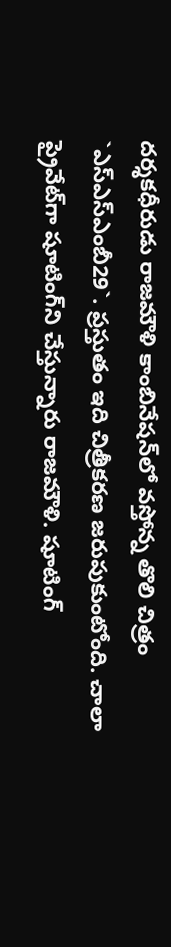దర్శకధీరుడు రాజమౌళి కాంబినేషన్‌లో వస్తోన్న తొలి చిత్రం `ఎస్‌ఎస్‌ఎంబీ29`. ప్రస్తుతం ఇది చిత్రీకరణ జరుపుకుంటోంది. చాలా ప్రైవేట్‌గా షూటింగ్‌ని చేస్తున్నారు రాజమౌళి. షూటింగ్‌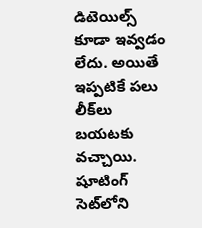డిటెయిల్స్ కూడా ఇవ్వడం లేదు. అయితే ఇప్పటికే పలు లీక్‌లు బయటకు వచ్చాయి. షూటింగ్‌ సెట్‌లోని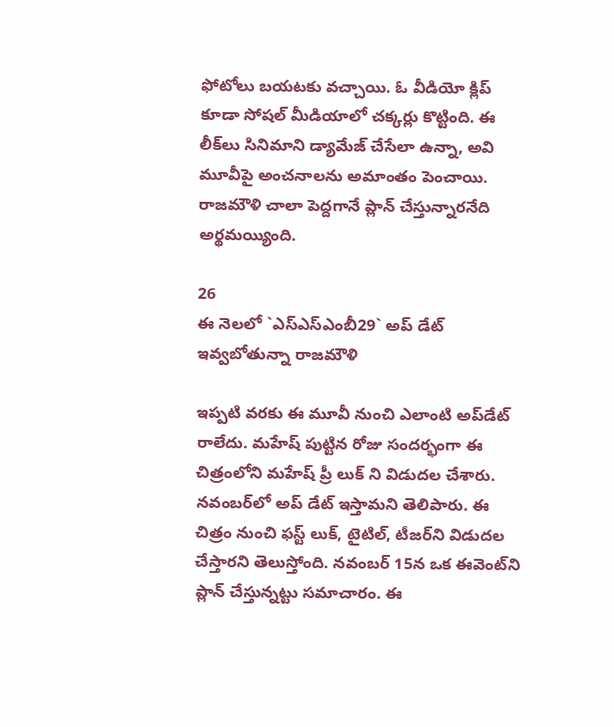ఫోటోలు బయటకు వచ్చాయి. ఓ వీడియో క్లిప్‌ కూడా సోషల్‌ మీడియాలో చక్కర్లు కొట్టింది. ఈ లీక్‌లు సినిమాని డ్యామేజ్‌ చేసేలా ఉన్నా, అవి మూవీపై అంచనాలను అమాంతం పెంచాయి. రాజమౌళి చాలా పెద్దగానే ప్లాన్‌ చేస్తున్నారనేది అర్థమయ్యింది.

26
ఈ నెలలో `ఎస్‌ఎస్‌ఎంబీ29` అప్‌ డేట్‌ ఇవ్వబోతున్నా రాజమౌళి

ఇప్పటి వరకు ఈ మూవీ నుంచి ఎలాంటి అప్‌డేట్‌ రాలేదు. మహేష్‌ పుట్టిన రోజు సందర్భంగా ఈ చిత్రంలోని మహేష్‌ ప్రీ లుక్‌ ని విడుదల చేశారు. నవంబర్‌లో అప్‌ డేట్‌ ఇస్తామని తెలిపారు. ఈ చిత్రం నుంచి ఫస్ట్ లుక్‌, టైటిల్‌, టీజర్‌ని విడుదల చేస్తారని తెలుస్తోంది. నవంబర్‌ 15న ఒక ఈవెంట్‌ని ప్లాన్‌ చేస్తున్నట్టు సమాచారం. ఈ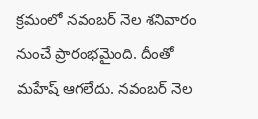క్రమంలో నవంబర్‌ నెల శనివారం నుంచే ప్రారంభమైంది. దీంతో మహేష్‌ ఆగలేదు. నవంబర్‌ నెల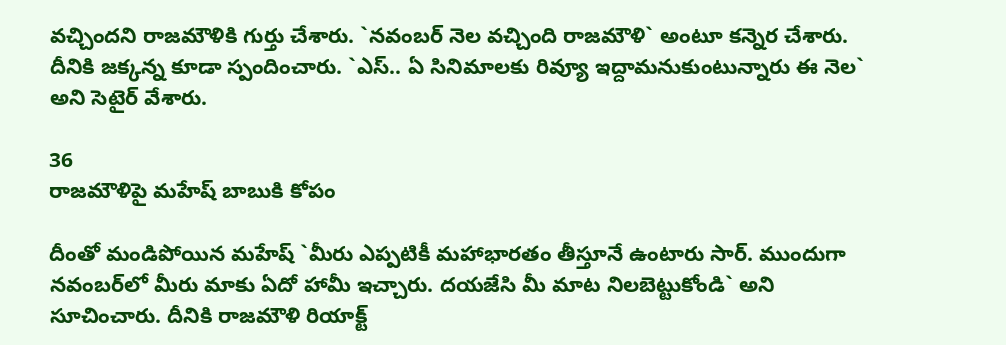వచ్చిందని రాజమౌళికి గుర్తు చేశారు. `నవంబర్‌ నెల వచ్చింది రాజమౌళి` అంటూ కన్నెర చేశారు. దీనికి జక్కన్న కూడా స్పందించారు. `ఎస్‌.. ఏ సినిమాలకు రివ్యూ ఇద్దామనుకుంటున్నారు ఈ నెల` అని సెటైర్‌ వేశారు.

36
రాజమౌళిపై మహేష్‌ బాబుకి కోపం

దీంతో మండిపోయిన మహేష్‌ `మీరు ఎప్పటికీ మహాభారతం తీస్తూనే ఉంటారు సార్‌. ముందుగా నవంబర్‌లో మీరు మాకు ఏదో హామీ ఇచ్చారు. దయజేసి మీ మాట నిలబెట్టుకోండి` అని సూచించారు. దీనికి రాజమౌళి రియాక్ట్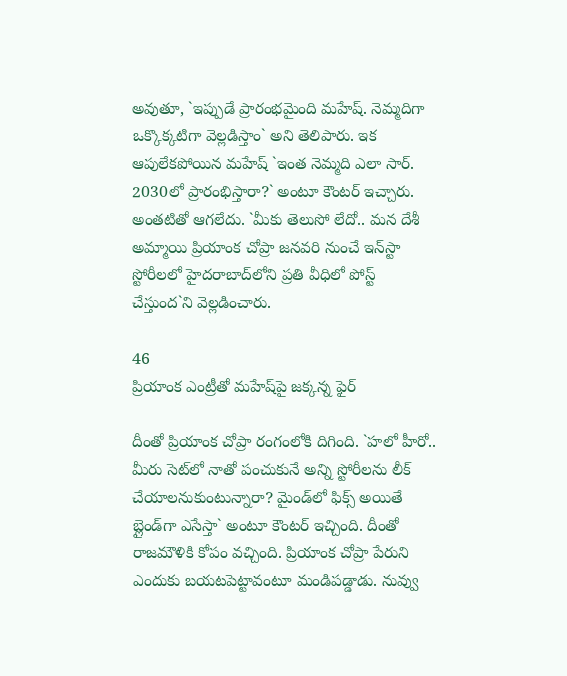అవుతూ, `ఇప్పుడే ప్రారంభమైంది మహేష్‌. నెమ్మదిగా ఒక్కొక్కటిగా వెల్లడిస్తాం` అని తెలిపారు. ఇక ఆపులేకపోయిన మహేష్‌ `ఇంత నెమ్మది ఎలా సార్‌. 2030లో ప్రారంభిస్తారా?` అంటూ కౌంటర్‌ ఇచ్చారు. అంతటితో ఆగలేదు. `మీకు తెలుసో లేదో.. మన దేశీ అమ్మాయి ప్రియాంక చోప్రా జనవరి నుంచే ఇన్‌స్టా స్టోరీలలో హైదరాబాద్‌లోని ప్రతి వీధిలో పోస్ట్ చేస్తుంద`ని వెల్లడించారు.

46
ప్రియాంక ఎంట్రీతో మహేష్‌పై జక్కన్న ఫైర్‌

దీంతో ప్రియాంక చోప్రా రంగంలోకి దిగింది. `హలో హీరో.. మీరు సెట్‌లో నాతో పంచుకునే అన్ని స్టోరీలను లీక్‌ చేయాలనుకుంటున్నారా? మైండ్‌లో ఫిక్స్ అయితే బ్లైండ్‌గా ఎసేస్తా` అంటూ కౌంటర్‌ ఇచ్చింది. దీంతో రాజమౌళికి కోపం వచ్చింది. ప్రియాంక చోప్రా పేరుని ఎందుకు బయటపెట్టావంటూ మండిపడ్డాడు. నువ్వు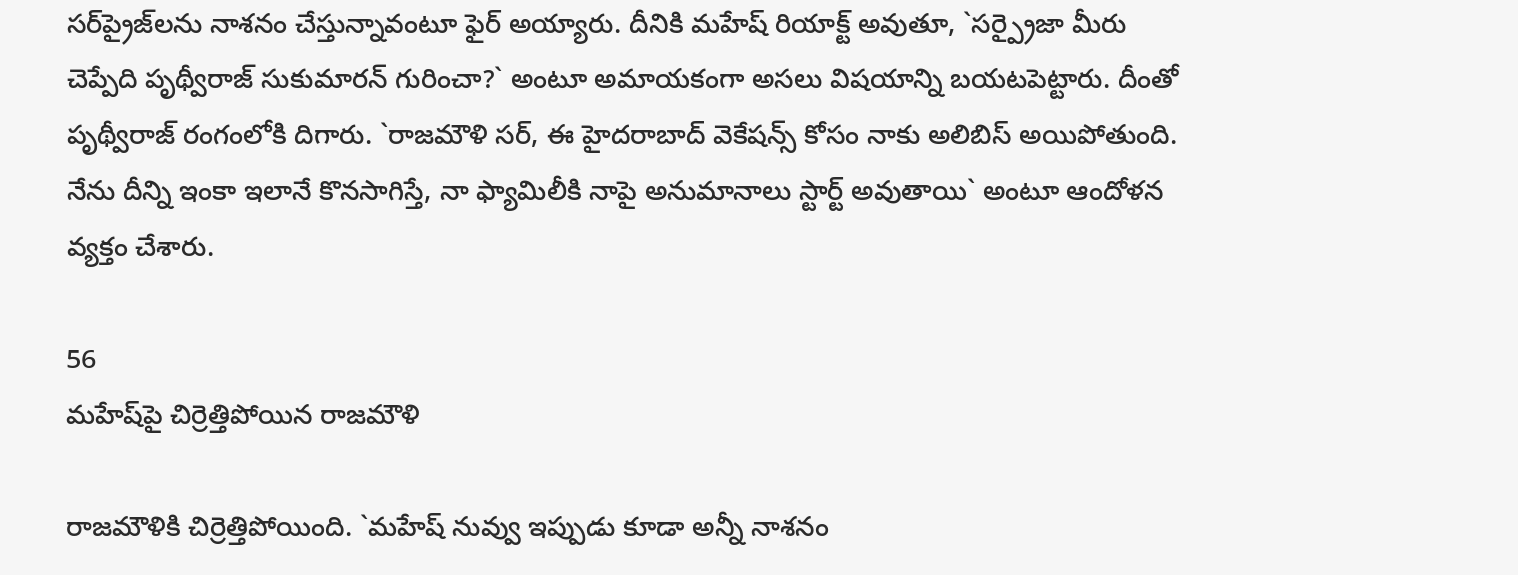సర్‌ప్రైజ్‌లను నాశనం చేస్తున్నావంటూ ఫైర్ అయ్యారు. దీనికి మహేష్‌ రియాక్ట్ అవుతూ, `సర్ప్రైజా మీరు చెప్పేది పృథ్వీరాజ్‌ సుకుమారన్‌ గురించా?` అంటూ అమాయకంగా అసలు విషయాన్ని బయటపెట్టారు. దీంతో పృథ్వీరాజ్‌ రంగంలోకి దిగారు. `రాజమౌళి సర్‌, ఈ హైదరాబాద్‌ వెకేషన్స్ కోసం నాకు అలిబిస్‌ అయిపోతుంది. నేను దీన్ని ఇంకా ఇలానే కొనసాగిస్తే, నా ఫ్యామిలీకి నాపై అనుమానాలు స్టార్ట్ అవుతాయి` అంటూ ఆందోళన వ్యక్తం చేశారు.

56
మహేష్‌పై చిర్రెత్తిపోయిన రాజమౌళి

రాజమౌళికి చిర్రెత్తిపోయింది. `మహేష్‌ నువ్వు ఇప్పుడు కూడా అన్నీ నాశనం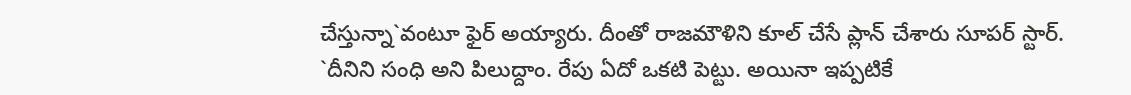చేస్తున్నా`వంటూ ఫైర్‌ అయ్యారు. దీంతో రాజమౌళిని కూల్‌ చేసే ప్లాన్‌ చేశారు సూపర్‌ స్టార్‌. `దీనిని సంధి అని పిలుద్దాం. రేపు ఏదో ఒకటి పెట్టు. అయినా ఇప్పటికే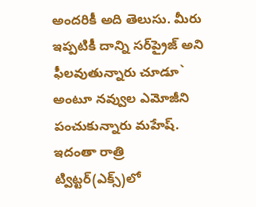అందరికీ అది తెలుసు. మీరు ఇప్పటికీ దాన్ని సర్‌ప్రైజ్‌ అని ఫీలవుతున్నారు చూడూ` అంటూ నవ్వుల ఎమోజీని పంచుకున్నారు మహేష్‌. ఇదంతా రాత్రి ట్విట్టర్‌(ఎక్స్)లో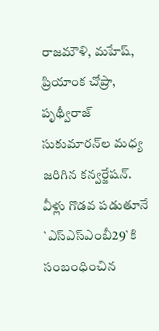రాజమౌళి, మహేష్‌, ప్రియాంక చోప్రా, పృథ్వీరాజ్‌ సుకుమారన్‌ల మధ్య జరిగిన కన్వర్జేషన్‌. వీళ్లు గొడవ పడుతూనే `ఎస్‌ఎస్‌ఎంబీ29`కి సంబంధించిన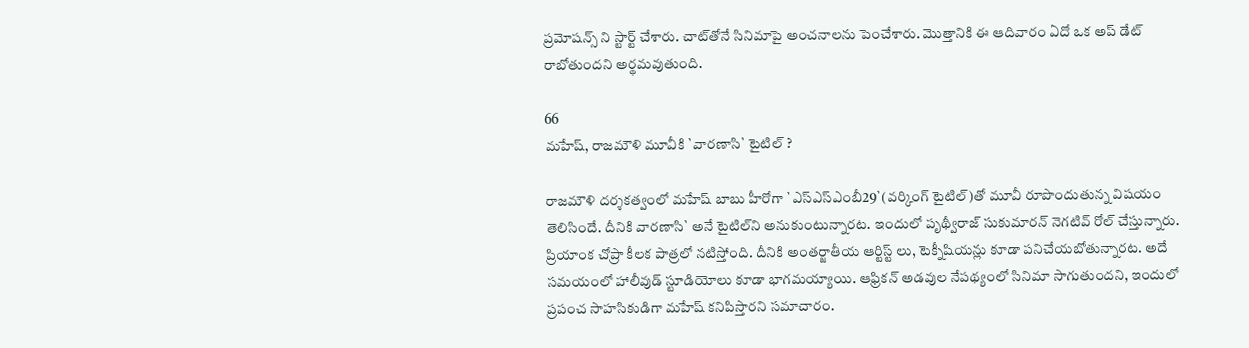ప్రమోషన్స్ ని స్టార్ట్ చేశారు. చాట్‌తోనే సినిమాపై అంచనాలను పెంచేశారు. మొత్తానికి ఈ ఆదివారం ఏదో ఒక అప్‌ డేట్‌ రాబోతుందని అర్థమవుతుంది.

66
మహేష్‌, రాజమౌళి మూవీకి `వారణాసి` టైటిల్‌ ?

రాజమౌళి దర్శకత్వంలో మహేష్‌ బాబు హీరోగా `ఎస్‌ఎస్‌ఎంబీ29`(వర్కింగ్‌ టైటిల్‌)తో మూవీ రూపొందుతున్న విషయం తెలిసిందే. దీనికి వారణాసి` అనే టైటిల్‌ని అనుకుంటున్నారట. ఇందులో పృథ్వీరాజ్‌ సుకుమారన్‌ నెగటివ్‌ రోల్‌ చేస్తున్నారు. ప్రియాంక చోప్రా కీలక పాత్రలో నటిస్తోంది. దీనికి అంతర్జాతీయ ఆర్టిస్ట్ లు, టెక్నీషియన్లు కూడా పనిచేయబోతున్నారట. అదే సమయంలో హాలీవుడ్ స్టూడియోలు కూడా భాగమయ్యాయి. ఆఫ్రికన్‌ అడవుల నేపథ్యంలో సినిమా సాగుతుందని, ఇందులో ప్రపంచ సాహసికుడిగా మహేష్‌ కనిపిస్తారని సమాచారం.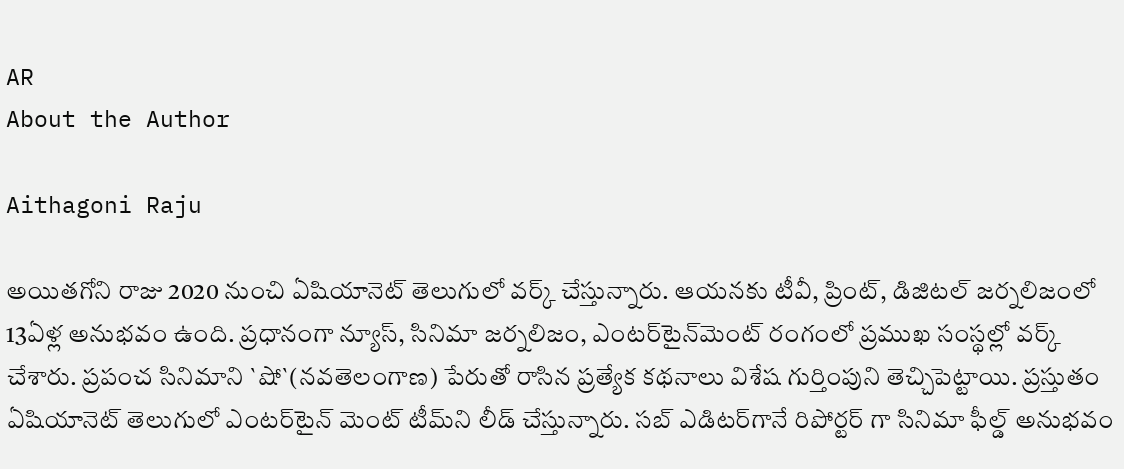AR
About the Author

Aithagoni Raju

అయితగోని రాజు 2020 నుంచి ఏషియానెట్‌ తెలుగులో వర్క్ చేస్తున్నారు. ఆయనకు టీవీ, ప్రింట్‌, డిజిటల్‌ జర్నలిజంలో 13ఏళ్ల అనుభవం ఉంది. ప్రధానంగా న్యూస్‌, సినిమా జర్నలిజం, ఎంటర్‌టైన్‌మెంట్‌ రంగంలో ప్రముఖ సంస్థల్లో వర్క్ చేశారు. ప్రపంచ సినిమాని `షో`(నవతెలంగాణ) పేరుతో రాసిన ప్రత్యేక కథనాలు విశేష గుర్తింపుని తెచ్చిపెట్టాయి. ప్రస్తుతం ఏషియానెట్‌ తెలుగులో ఎంటర్‌టైన్‌ మెంట్ టీమ్‌ని లీడ్‌ చేస్తున్నారు. సబ్‌ ఎడిటర్‌గానే రిపోర్టర్ గా సినిమా ఫీల్డ్ అనుభవం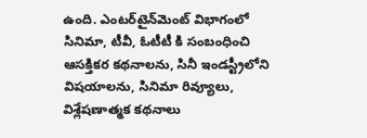ఉంది. ఎంటర్‌టైన్‌మెంట్‌ విభాగంలో సినిమా, టీవీ, ఓటీటీ కి సంబంధించి ఆసక్తికర కథనాలను, సినీ ఇండస్ట్రీలోని విషయాలను, సినిమా రివ్యూలు, విశ్లేషణాత్మక కథనాలు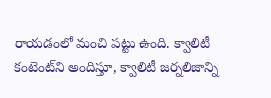రాయడంలో మంచి పట్టు ఉంది. క్వాలిటీ కంటెంట్‌ని అందిస్తూ, క్వాలిటీ జర్నలిజాన్ని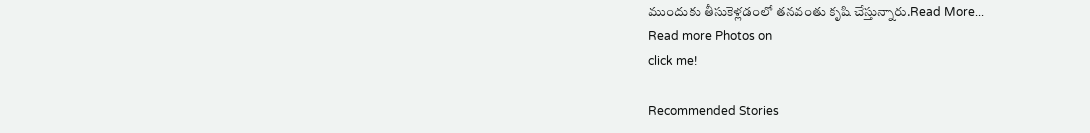ముందుకు తీసుకెళ్లడంలో తనవంతు కృషి చేస్తున్నారు.Read More...
Read more Photos on
click me!

Recommended Stories